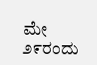ಮೇ ೨೯ರಂದು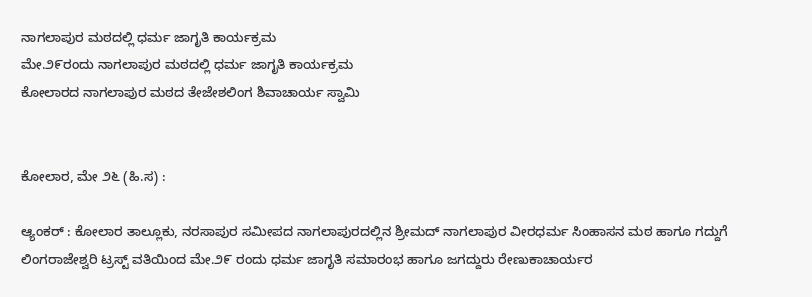ನಾಗಲಾಪುರ ಮಠದಲ್ಲಿ ಧರ್ಮ ಜಾಗೃತಿ ಕಾರ್ಯಕ್ರಮ
ಮೇ.೨೯ರಂದು ನಾಗಲಾಪುರ ಮಠದಲ್ಲಿ ಧರ್ಮ ಜಾಗೃತಿ ಕಾರ್ಯಕ್ರಮ
ಕೋಲಾರದ ನಾಗಲಾಪುರ ಮಠದ ತೇಜೇಶಲಿಂಗ ಶಿವಾಚಾರ್ಯ ಸ್ವಾಮಿ


ಕೋಲಾರ, ಮೇ ೨೬ (ಹಿ.ಸ) :

ಆ್ಯಂಕರ್ : ಕೋಲಾರ ತಾಲ್ಲೂಕು, ನರಸಾಪುರ ಸಮೀಪದ ನಾಗಲಾಪುರದಲ್ಲಿನ ಶ್ರೀಮದ್ ನಾಗಲಾಪುರ ವೀರಧರ್ಮ ಸಿಂಹಾಸನ ಮಠ ಹಾಗೂ ಗದ್ದುಗೆ ಲಿಂಗರಾಜೇಶ್ವರಿ ಟ್ರಸ್ಟ್ ವತಿಯಿಂದ ಮೇ.೨೯ ರಂದು ಧರ್ಮ ಜಾಗೃತಿ ಸಮಾರಂಭ ಹಾಗೂ ಜಗದ್ದುರು ರೇಣುಕಾಚಾರ್ಯರ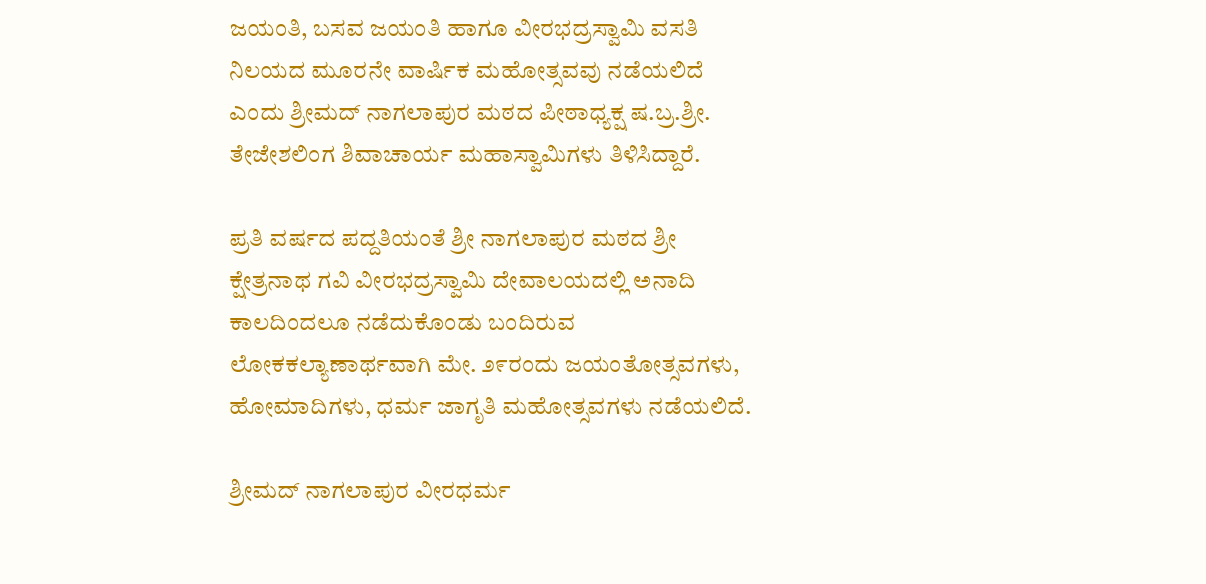ಜಯಂತಿ, ಬಸವ ಜಯಂತಿ ಹಾಗೂ ವೀರಭದ್ರಸ್ವಾಮಿ ವಸತಿ ನಿಲಯದ ಮೂರನೇ ವಾರ್ಷಿಕ ಮಹೋತ್ಸವವು ನಡೆಯಲಿದೆ ಎಂದು ಶ್ರೀಮದ್ ನಾಗಲಾಪುರ ಮಠದ ಪೀಠಾಧ್ಯಕ್ಷ ಷ.ಬ್ರ.ಶ್ರೀ. ತೇಜೇಶಲಿಂಗ ಶಿವಾಚಾರ್ಯ ಮಹಾಸ್ವಾಮಿಗಳು ತಿಳಿಸಿದ್ದಾರೆ.

ಪ್ರತಿ ವರ್ಷದ ಪದ್ದತಿಯಂತೆ ಶ್ರೀ ನಾಗಲಾಪುರ ಮಠದ ಶ್ರೀ ಕ್ಷೇತ್ರನಾಥ ಗವಿ ವೀರಭದ್ರಸ್ವಾಮಿ ದೇವಾಲಯದಲ್ಲಿ ಅನಾದಿ ಕಾಲದಿಂದಲೂ ನಡೆದುಕೊಂಡು ಬಂದಿರುವ ಲೋಕಕಲ್ಯಾಣಾರ್ಥವಾಗಿ ಮೇ. ೨೯ರಂದು ಜಯಂತೋತ್ಸವಗಳು, ಹೋಮಾದಿಗಳು, ಧರ್ಮ ಜಾಗೃತಿ ಮಹೋತ್ಸವಗಳು ನಡೆಯಲಿದೆ.

ಶ್ರೀಮದ್ ನಾಗಲಾಪುರ ವೀರಧರ್ಮ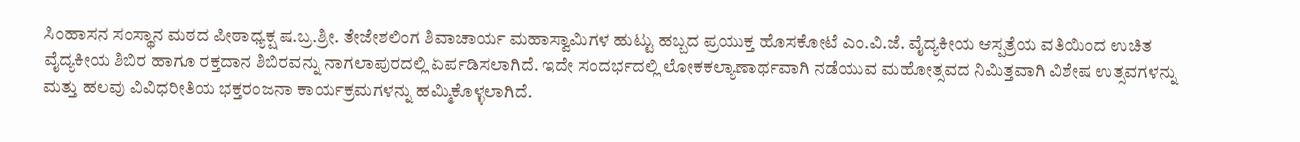ಸಿಂಹಾಸನ ಸಂಸ್ಥಾನ ಮಠದ ಪೀಠಾಧ್ಯಕ್ಷ ಷ.ಬ್ರ.ಶ್ರೀ. ತೇಜೇಶಲಿಂಗ ಶಿವಾಚಾರ್ಯ ಮಹಾಸ್ವಾಮಿಗಳ ಹುಟ್ಟು ಹಬ್ಬದ ಪ್ರಯುಕ್ತ ಹೊಸಕೋಟೆ ಎಂ.ವಿ.ಜೆ. ವೈದ್ಯಕೀಯ ಆಸ್ಪತ್ರೆಯ ವತಿಯಿಂದ ಉಚಿತ ವೈದ್ಯಕೀಯ ಶಿಬಿರ ಹಾಗೂ ರಕ್ತದಾನ ಶಿಬಿರವನ್ನು ನಾಗಲಾಪುರದಲ್ಲಿ ಏರ್ಪಡಿಸಲಾಗಿದೆ. ಇದೇ ಸಂದರ್ಭದಲ್ಲಿ ಲೋಕಕಲ್ಯಾಣಾರ್ಥವಾಗಿ ನಡೆಯುವ ಮಹೋತ್ಸವದ ನಿಮಿತ್ತವಾಗಿ ವಿಶೇಷ ಉತ್ಸವಗಳನ್ನು ಮತ್ತು ಹಲವು ವಿವಿಧರೀತಿಯ ಭಕ್ತರಂಜನಾ ಕಾರ್ಯಕ್ರಮಗಳನ್ನು ಹಮ್ಮಿಕೊಳ್ಳಲಾಗಿದೆ.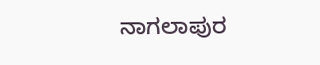ನಾಗಲಾಪುರ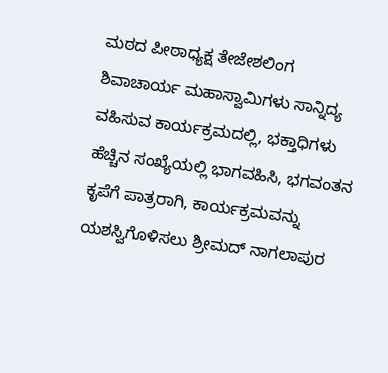ಮಠದ ಪೀಠಾಧ್ಯಕ್ಷ ತೇಜೇಶಲಿಂಗ ಶಿವಾಚಾರ್ಯ ಮಹಾಸ್ವಾಮಿಗಳು ಸಾನ್ನಿದ್ಯ ವಹಿಸುವ ಕಾರ್ಯಕ್ರಮದಲ್ಲಿ, ಭಕ್ತಾಧಿಗಳು ಹೆಚ್ಚಿನ ಸಂಖ್ಯೆಯಲ್ಲಿ ಭಾಗವಹಿಸಿ, ಭಗವಂತನ ಕೃಪೆಗೆ ಪಾತ್ರರಾಗಿ, ಕಾರ್ಯಕ್ರಮವನ್ನು ಯಶಸ್ವಿಗೊಳಿಸಲು ಶ್ರೀಮದ್ ನಾಗಲಾಪುರ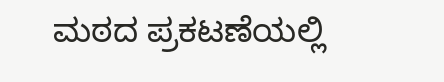ಮಠದ ಪ್ರಕಟಣೆಯಲ್ಲಿ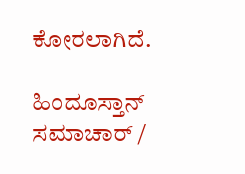ಕೋರಲಾಗಿದೆ.

ಹಿಂದೂಸ್ತಾನ್ ಸಮಾಚಾರ್ /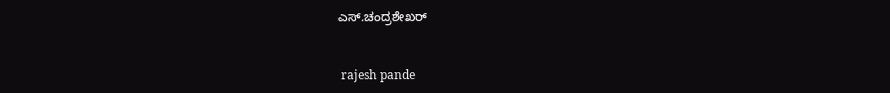ಎಸ್.ಚಂದ್ರಶೇಖರ್


 rajesh pande